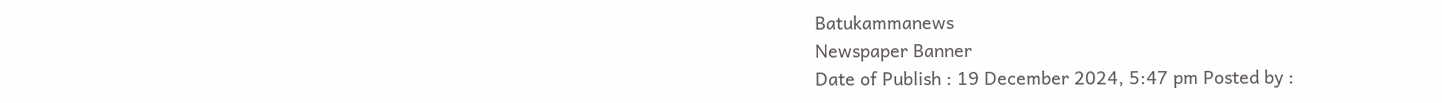Batukammanews
Newspaper Banner
Date of Publish : 19 December 2024, 5:47 pm Posted by :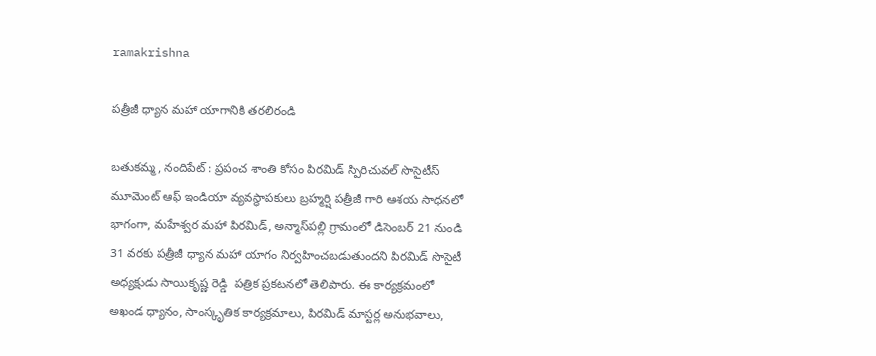ramakrishna

పత్రీజీ ధ్యాన మహా యాగానికి తరలిరండి

బతుకమ్మ, నందిపేట్ : ప్రపంచ శాంతి కోసం పిరమిడ్ స్పిరిచువల్ సొసైటీస్ మూమెంట్ ఆఫ్ ఇండియా వ్యవస్థాపకులు బ్రహ్మర్షి పత్రీజీ గారి ఆశయ సాధనలో భాగంగా, మహేశ్వర మహా పిరమిడ్, అన్మాస్‌పల్లి గ్రామంలో డిసెంబర్ 21 నుండి 31 వరకు పత్రీజీ ధ్యాన మహా యాగం నిర్వహించబడుతుందని పిరమిడ్ సొసైటీ అధ్యక్షుడు సాయికృష్ణ రెడ్డి  పత్రిక ప్రకటనలో తెలిపారు. ఈ కార్యక్రమంలో అఖండ ధ్యానం, సాంస్కృతిక కార్యక్రమాలు, పిరమిడ్ మాస్టర్ల అనుభవాలు,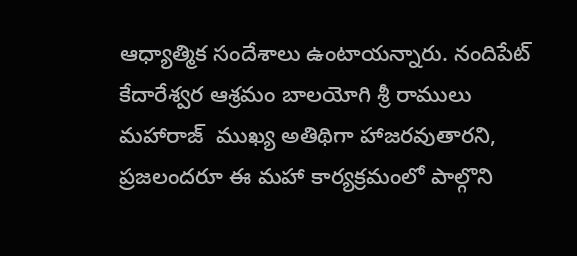ఆధ్యాత్మిక సందేశాలు ఉంటాయన్నారు. నందిపేట్ కేదారేశ్వర ఆశ్రమం బాలయోగి శ్రీ రాములు మహారాజ్  ముఖ్య అతిథిగా హాజరవుతారని, ప్రజలందరూ ఈ మహా కార్యక్రమంలో పాల్గొని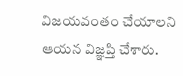విజయవంతం చేయాలని ఆయన విజ్ఞప్తి చేశారు.